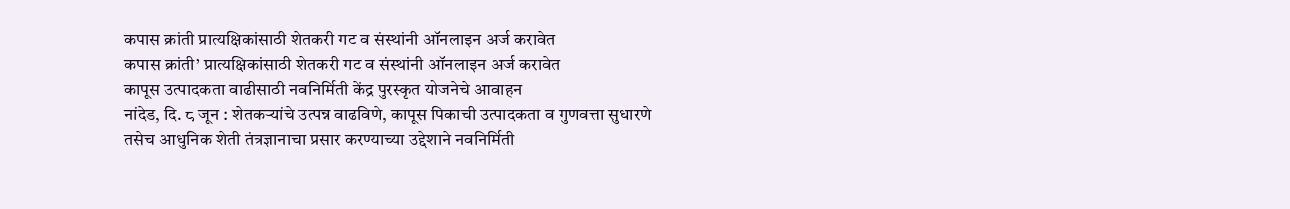कपास क्रांती प्रात्यक्षिकांसाठी शेतकरी गट व संस्थांनी ऑनलाइन अर्ज करावेत
कपास क्रांती’ प्रात्यक्षिकांसाठी शेतकरी गट व संस्थांनी ऑनलाइन अर्ज करावेत
कापूस उत्पादकता वाढीसाठी नवनिर्मिती केंद्र पुरस्कृत योजनेचे आवाहन
नांदेड, दि. ८ जून : शेतकऱ्यांचे उत्पन्न वाढविणे, कापूस पिकाची उत्पादकता व गुणवत्ता सुधारणे तसेच आधुनिक शेती तंत्रज्ञानाचा प्रसार करण्याच्या उद्देशाने नवनिर्मिती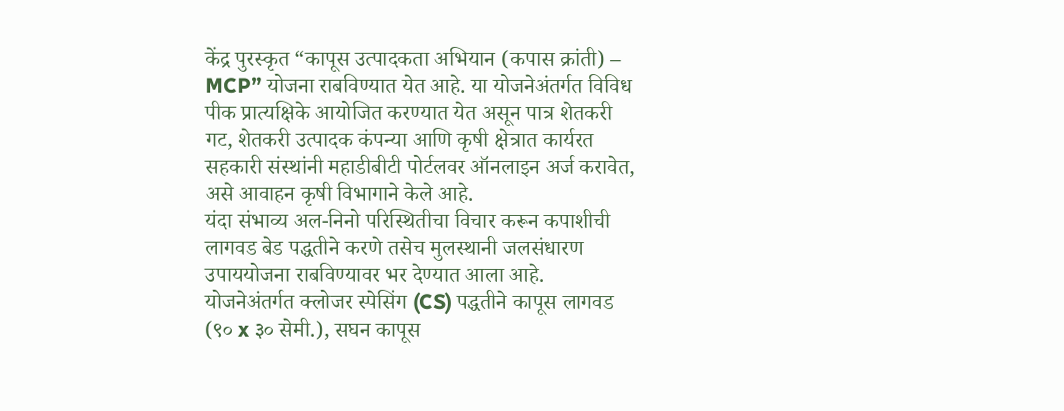केंद्र पुरस्कृत “कापूस उत्पादकता अभियान (कपास क्रांती) – MCP” योजना राबविण्यात येत आहे. या योजनेअंतर्गत विविध पीक प्रात्यक्षिके आयोजित करण्यात येत असून पात्र शेतकरी गट, शेतकरी उत्पादक कंपन्या आणि कृषी क्षेत्रात कार्यरत सहकारी संस्थांनी महाडीबीटी पोर्टलवर ऑनलाइन अर्ज करावेत, असे आवाहन कृषी विभागाने केले आहे.
यंदा संभाव्य अल-निनो परिस्थितीचा विचार करून कपाशीची लागवड बेड पद्धतीने करणे तसेच मुलस्थानी जलसंधारण उपाययोजना राबविण्यावर भर देण्यात आला आहे. योजनेअंतर्गत क्लोजर स्पेसिंग (CS) पद्धतीने कापूस लागवड (९० x ३० सेमी.), सघन कापूस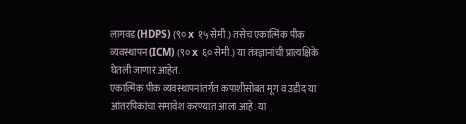लागवड (HDPS) (९० x १५ सेमी.) तसेच एकात्मिक पीक व्यवस्थापन (ICM) (९० x ६० सेमी.) या तंत्रज्ञानांची प्रात्यक्षिके घेतली जाणार आहेत.
एकात्मिक पीक व्यवस्थापनांतर्गत कपाशीसोबत मूग व उडीद या आंतरपिकांचा समावेश करण्यात आला आहे. या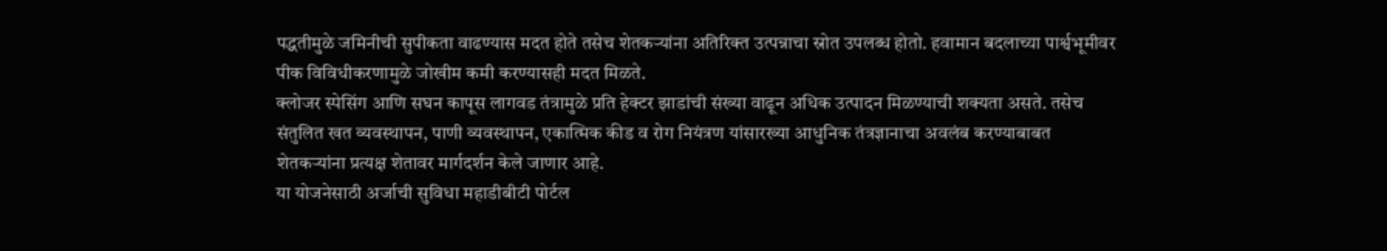पद्धतीमुळे जमिनीची सुपीकता वाढण्यास मदत होते तसेच शेतकऱ्यांना अतिरिक्त उत्पन्नाचा स्रोत उपलब्ध होतो. हवामान बदलाच्या पार्श्वभूमीवर पीक विविधीकरणामुळे जोखीम कमी करण्यासही मदत मिळते.
क्लोजर स्पेसिंग आणि सघन कापूस लागवड तंत्रामुळे प्रति हेक्टर झाडांची संख्या वाढून अधिक उत्पादन मिळण्याची शक्यता असते. तसेच संतुलित खत व्यवस्थापन, पाणी व्यवस्थापन, एकात्मिक कीड व रोग नियंत्रण यांसारख्या आधुनिक तंत्रज्ञानाचा अवलंब करण्याबाबत शेतकऱ्यांना प्रत्यक्ष शेतावर मार्गदर्शन केले जाणार आहे.
या योजनेसाठी अर्जाची सुविधा महाडीबीटी पोर्टल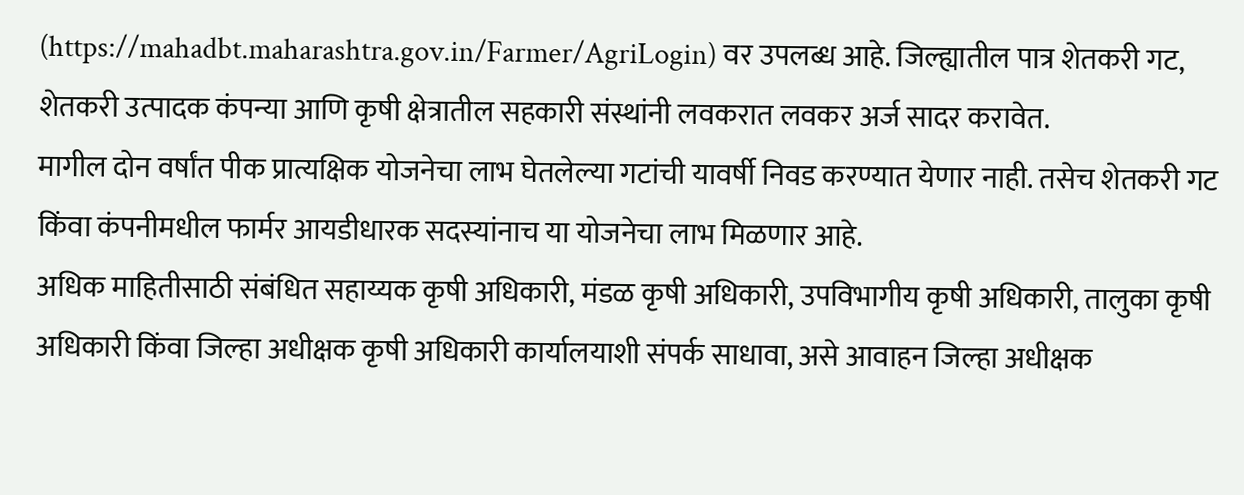(https://mahadbt.maharashtra.gov.in/Farmer/AgriLogin) वर उपलब्ध आहे. जिल्ह्यातील पात्र शेतकरी गट, शेतकरी उत्पादक कंपन्या आणि कृषी क्षेत्रातील सहकारी संस्थांनी लवकरात लवकर अर्ज सादर करावेत.
मागील दोन वर्षांत पीक प्रात्यक्षिक योजनेचा लाभ घेतलेल्या गटांची यावर्षी निवड करण्यात येणार नाही. तसेच शेतकरी गट किंवा कंपनीमधील फार्मर आयडीधारक सदस्यांनाच या योजनेचा लाभ मिळणार आहे.
अधिक माहितीसाठी संबंधित सहाय्यक कृषी अधिकारी, मंडळ कृषी अधिकारी, उपविभागीय कृषी अधिकारी, तालुका कृषी अधिकारी किंवा जिल्हा अधीक्षक कृषी अधिकारी कार्यालयाशी संपर्क साधावा, असे आवाहन जिल्हा अधीक्षक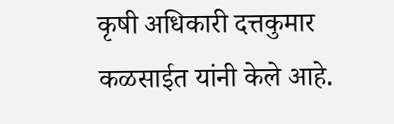कृषी अधिकारी दत्तकुमार कळसाईत यांनी केले आहे.